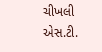ચીખલી એસ.ટી.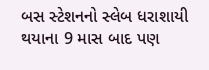બસ સ્ટેશનનો સ્લેબ ધરાશાયી થયાના 9 માસ બાદ પણ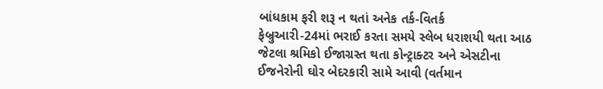બાંધકામ ફરી શરૂ ન થતાં અનેક તર્ક-વિતર્ક
ફેબ્રુઆરી-24માં ભરાઈ કરતા સમયે સ્લેબ ધરાશયી થતા આઠ જેટલા શ્રમિકો ઈજાગ્રસ્ત થતા કોન્ટ્રાક્ટર અને એસટીના ઈજનેરોની ઘોર બેદરકારી સામે આવી (વર્તમાન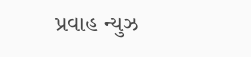પ્રવાહ ન્યુઝ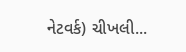નેટવર્ક) ચીખલી...